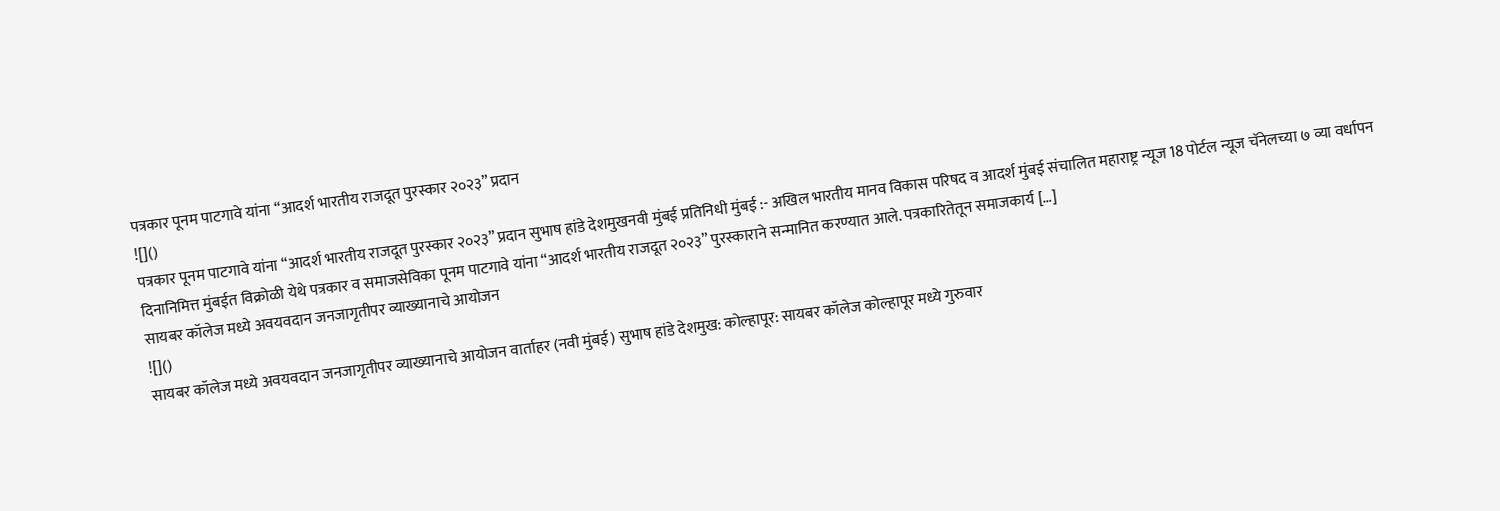पत्रकार पूनम पाटगावे यांना “आदर्श भारतीय राजदूत पुरस्कार २०२३” प्रदान
![]()
पत्रकार पूनम पाटगावे यांना “आदर्श भारतीय राजदूत पुरस्कार २०२३” प्रदान सुभाष हांडे देशमुखनवी मुंबई प्रतिनिधी मुंबई :- अखिल भारतीय मानव विकास परिषद व आदर्श मुंबई संचालित महाराष्ट्र न्यूज 18 पोर्टल न्यूज चॅनेलच्या ७ व्या वर्धापन दिनानिमित्त मुंबईत विक्रोळी येथे पत्रकार व समाजसेविका पूनम पाटगावे यांना “आदर्श भारतीय राजदूत २०२३” पुरस्काराने सन्मानित करण्यात आले. पत्रकारितेतून समाजकार्य […]
सायबर कॉलेज मध्ये अवयवदान जनजागृतीपर व्याख्यानाचे आयोजन
![]()
सायबर कॉलेज मध्ये अवयवदान जनजागृतीपर व्याख्यानाचे आयोजन वार्ताहर (नवी मुंबई) सुभाष हांडे देशमुख: कोल्हापूर: सायबर कॉलेज कोल्हापूर मध्ये गुरुवार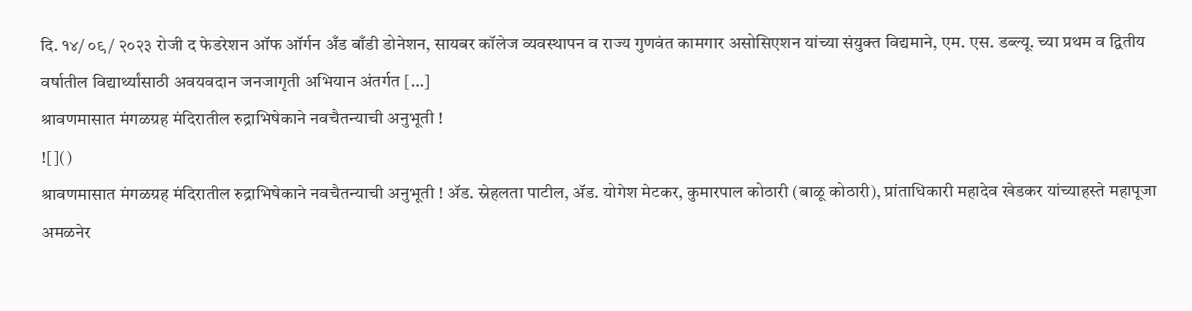दि. १४/ ०९/ २०२३ रोजी द फेडरेशन ऑफ ऑर्गन अँड बाँडी डोनेशन, सायबर कॉलेज व्यवस्थापन व राज्य गुणवंत कामगार असोसिएशन यांच्या संयुक्त विद्यमाने, एम. एस. डब्ल्यू. च्या प्रथम व द्वितीय वर्षातील विद्यार्थ्यांसाठी अवयवदान जनजागृती अभियान अंतर्गत […]
श्रावणमासात मंगळग्रह मंदिरातील रुद्राभिषेकाने नवचैतन्याची अनुभूती !
![]()
श्रावणमासात मंगळग्रह मंदिरातील रुद्राभिषेकाने नवचैतन्याची अनुभूती ! ॲड. स्नेहलता पाटील, ॲड. योगेश मेटकर, कुमारपाल कोठारी (बाळू कोठारी), प्रांताधिकारी महादेव खेडकर यांच्याहस्ते महापूजा अमळनेर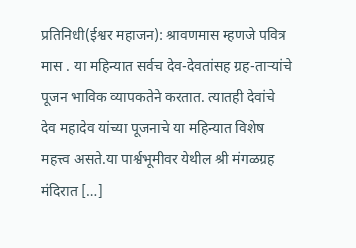प्रतिनिधी(ईश्वर महाजन): श्रावणमास म्हणजे पवित्र मास . या महिन्यात सर्वच देव-देवतांसह ग्रह-ताऱ्यांचे पूजन भाविक व्यापकतेने करतात. त्यातही देवांचे देव महादेव यांच्या पूजनाचे या महिन्यात विशेष महत्त्व असते.या पार्श्वभूमीवर येथील श्री मंगळग्रह मंदिरात […]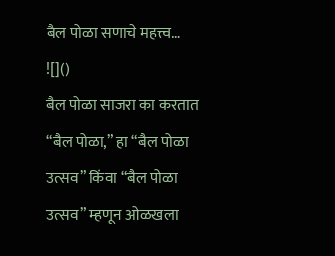बैल पोळा सणाचे महत्त्व…
![]()
बैल पोळा साजरा का करतात “बैल पोळा,” हा “बैल पोळा उत्सव” किंवा “बैल पोळा उत्सव” म्हणून ओळखला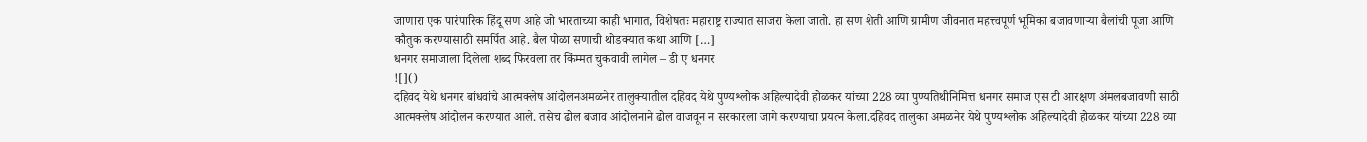जाणारा एक पारंपारिक हिंदू सण आहे जो भारताच्या काही भागात, विशेषतः महाराष्ट्र राज्यात साजरा केला जातो. हा सण शेती आणि ग्रामीण जीवनात महत्त्वपूर्ण भूमिका बजावणाऱ्या बैलांची पूजा आणि कौतुक करण्यासाठी समर्पित आहे. बैल पोळा सणाची थोडक्यात कथा आणि […]
धनगर समाजाला दिलेला शब्द फिरवला तर किंम्मत चुकवावी लागेल – डी ए धनगर
![]()
दहिवद येथे धनगर बांधवांचे आत्मक्लेष आंदोलनअमळनेर तालुक्यातील दहिवद येथे पुण्यश्लोक अहिल्यादेवी होळकर यांच्या 228 व्या पुण्यतिथीनिमित्त धनगर समाज एस टी आरक्षण अंमलबजावणी साठी आत्मक्लेष आंदोलन करण्यात आले. तसेच ढोल बजाव आंदोलनाने ढोल वाजवून न सरकारला जागे करण्याचा प्रयत्न केला.दहिवद तालुका अमळनेर येथे पुण्यश्लोक अहिल्यादेवी होळकर यांच्या 228 व्या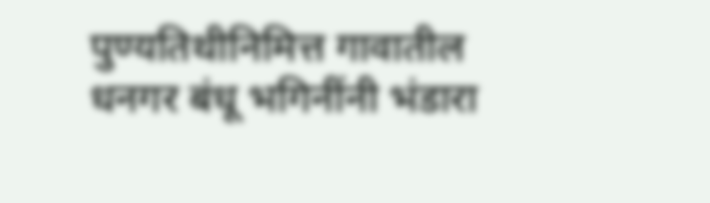पुण्यतिथीनिमित्त गावातील धनगर बंधू भगिनींनी भंडारा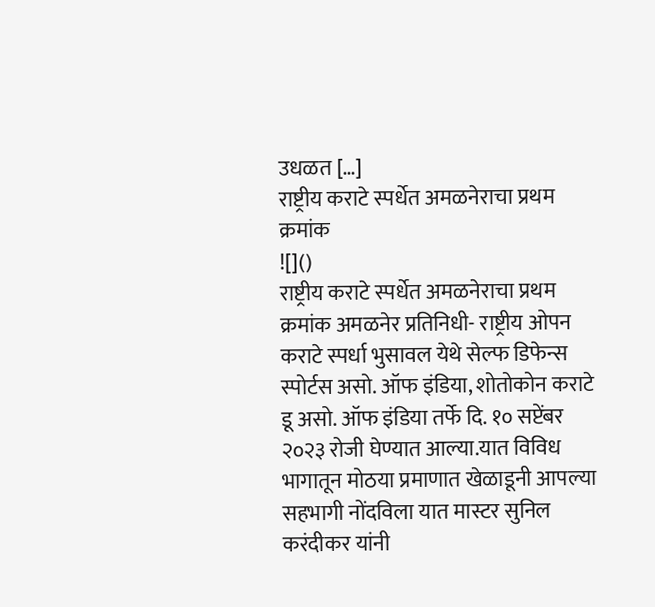उधळत […]
राष्ट्रीय कराटे स्पर्धेत अमळनेराचा प्रथम क्रमांक
![]()
राष्ट्रीय कराटे स्पर्धेत अमळनेराचा प्रथम क्रमांक अमळनेर प्रतिनिधी- राष्ट्रीय ओपन कराटे स्पर्धा भुसावल येथे सेल्फ डिफेन्स स्पोर्टस असो. ऑफ इंडिया, शोतोकोन कराटे डू असो. ऑफ इंडिया तर्फे दि. १० सप्टेंबर २०२३ रोजी घेण्यात आल्या.यात विविध भागातून मोठया प्रमाणात खेळाडूनी आपल्या सहभागी नोंदविला यात मास्टर सुनिल करंदीकर यांनी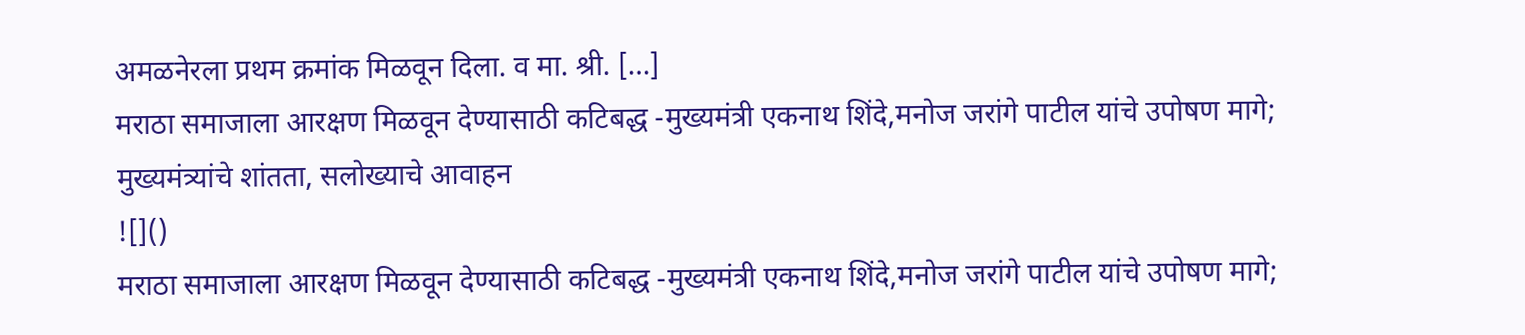अमळनेरला प्रथम क्रमांक मिळवून दिला. व मा. श्री. […]
मराठा समाजाला आरक्षण मिळवून देण्यासाठी कटिबद्ध -मुख्यमंत्री एकनाथ शिंदे,मनोज जरांगे पाटील यांचे उपोषण मागे; मुख्यमंत्र्यांचे शांतता, सलोख्याचे आवाहन
![]()
मराठा समाजाला आरक्षण मिळवून देण्यासाठी कटिबद्ध -मुख्यमंत्री एकनाथ शिंदे,मनोज जरांगे पाटील यांचे उपोषण मागे;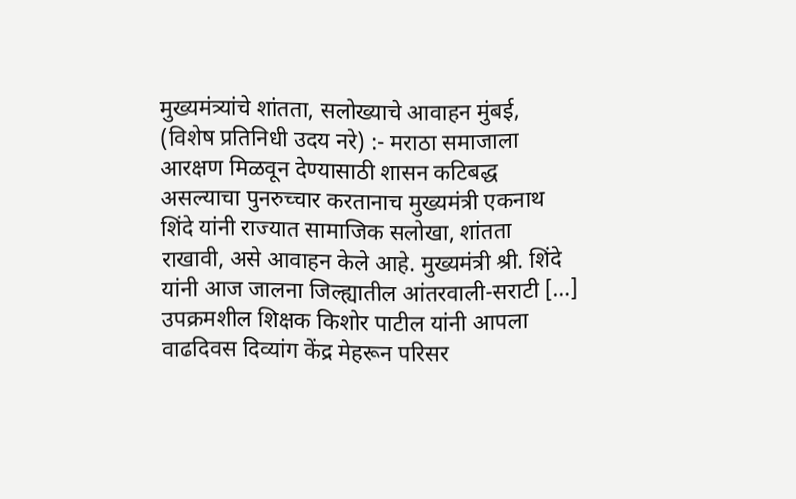मुख्यमंत्र्यांचे शांतता, सलोख्याचे आवाहन मुंबई, (विशेष प्रतिनिधी उदय नरे) :- मराठा समाजाला आरक्षण मिळवून देण्यासाठी शासन कटिबद्ध असल्याचा पुनरुच्चार करतानाच मुख्यमंत्री एकनाथ शिंदे यांनी राज्यात सामाजिक सलोखा, शांतता राखावी, असे आवाहन केले आहे. मुख्यमंत्री श्री. शिंदे यांनी आज जालना जिल्ह्यातील आंतरवाली-सराटी […]
उपक्रमशील शिक्षक किशोर पाटील यांनी आपला वाढदिवस दिव्यांग केंद्र मेहरून परिसर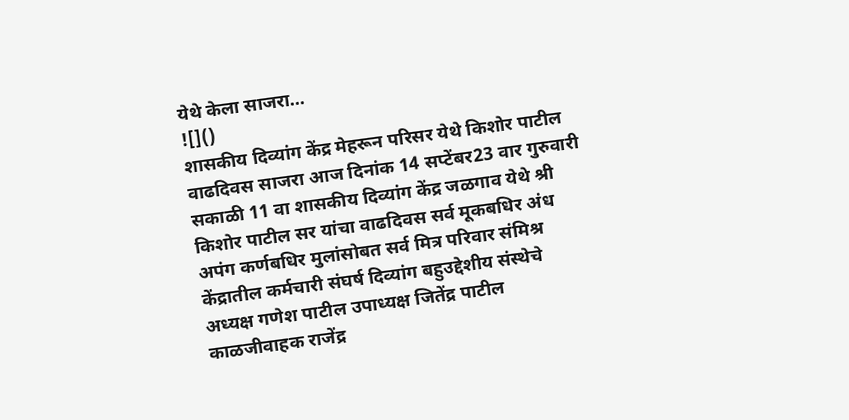येथे केला साजरा…
![]()
शासकीय दिव्यांग केंद्र मेहरून परिसर येथे किशोर पाटील वाढदिवस साजरा आज दिनांक 14 सप्टेंबर23 वार गुरुवारी सकाळी 11 वा शासकीय दिव्यांग केंद्र जळगाव येथे श्री किशोर पाटील सर यांचा वाढदिवस सर्व मूकबधिर अंध अपंग कर्णबधिर मुलांसोबत सर्व मित्र परिवार संमिश्र केंद्रातील कर्मचारी संघर्ष दिव्यांग बहुउद्देशीय संस्थेचे अध्यक्ष गणेश पाटील उपाध्यक्ष जितेंद्र पाटील काळजीवाहक राजेंद्र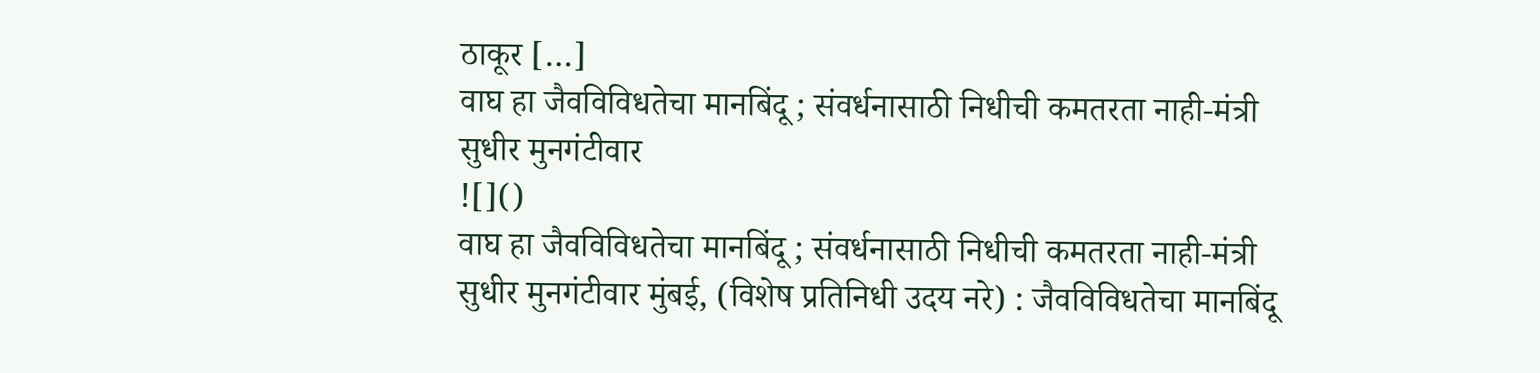ठाकूर […]
वाघ हा जैवविविधतेचा मानबिंदू ; संवर्धनासाठी निधीची कमतरता नाही-मंत्री सुधीर मुनगंटीवार
![]()
वाघ हा जैवविविधतेचा मानबिंदू ; संवर्धनासाठी निधीची कमतरता नाही-मंत्री सुधीर मुनगंटीवार मुंबई, (विशेष प्रतिनिधी उदय नरे) : जैवविविधतेचा मानबिंदू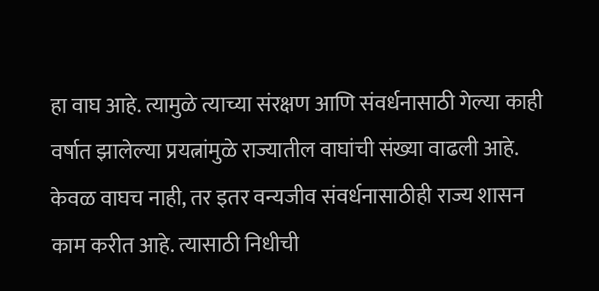हा वाघ आहे. त्यामुळे त्याच्या संरक्षण आणि संवर्धनासाठी गेल्या काही वर्षात झालेल्या प्रयत्नांमुळे राज्यातील वाघांची संख्या वाढली आहे. केवळ वाघच नाही, तर इतर वन्यजीव संवर्धनासाठीही राज्य शासन काम करीत आहे. त्यासाठी निधीची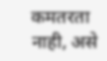कमतरता नाही, असे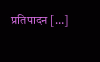प्रतिपादन […]